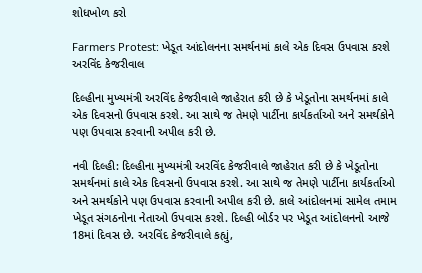શોધખોળ કરો

Farmers Protest: ખેડૂત આંદોલનના સમર્થનમાં કાલે એક દિવસ ઉપવાસ કરશે અરવિંદ કેજરીવાલ

દિલ્હીના મુખ્યમંત્રી અરવિંદ કેજરીવાલે જાહેરાત કરી છે કે ખેડૂતોના સમર્થનમાં કાલે એક દિવસનો ઉપવાસ કરશે. આ સાથે જ તેમણે પાર્ટીના કાર્યકર્તાઓ અને સમર્થકોને પણ ઉપવાસ કરવાની અપીલ કરી છે.

નવી દિલ્હી: દિલ્હીના મુખ્યમંત્રી અરવિંદ કેજરીવાલે જાહેરાત કરી છે કે ખેડૂતોના સમર્થનમાં કાલે એક દિવસનો ઉપવાસ કરશે. આ સાથે જ તેમણે પાર્ટીના કાર્યકર્તાઓ અને સમર્થકોને પણ ઉપવાસ કરવાની અપીલ કરી છે. કાલે આંદોલનમાં સામેલ તમામ ખેડૂત સંગઠનોના નેતાઓ ઉપવાસ કરશે. દિલ્હી બોર્ડર પર ખેડૂત આંદોલનનો આજે 18માં દિવસ છે. અરવિંદ કેજરીવાલે કહ્યું,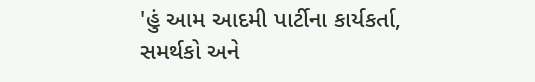'હું આમ આદમી પાર્ટીના કાર્યકર્તા, સમર્થકો અને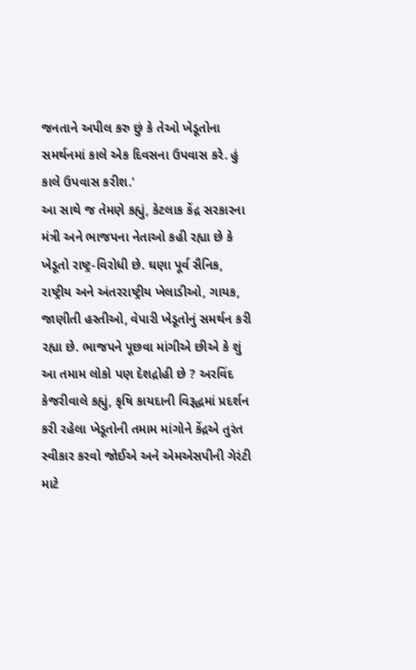જનતાને અપીલ કરુ છું કે તેઓ ખેડૂતોના સમર્થનમાં કાલે એક દિવસના ઉપવાસ કરે. હું કાલે ઉપવાસ કરીશ.'
આ સાથે જ તેમણે કહ્યું, કેટલાક કેંદ્ર સરકારના મંત્રી અને ભાજપના નેતાઓ કહી રહ્યા છે કે ખેડૂતો રાષ્ટ્ર-વિરોધી છે. ઘણા પૂર્વ સૈનિક, રાષ્ટ્રીય અને અંતરરાષ્ટ્રીય ખેલાડીઓ, ગાયક, જાણીતી હસ્તીઓ, વેપારી ખેડૂતોનું સમર્થન કરી રહ્યા છે. ભાજપને પૂછવા માંગીએ છીએ કે શું આ તમામ લોકો પણ દેશદ્રોહી છે ? અરવિંદ કેજરીવાલે કહ્યું, કૃષિ કાયદાની વિરૂદ્ધમાં પ્રદર્શન કરી રહેલા ખેડૂતોની તમામ માંગોને કેંદ્રએ તુરંત સ્વીકાર કરવો જોઈએ અને એમએસપીની ગેરંટી માટે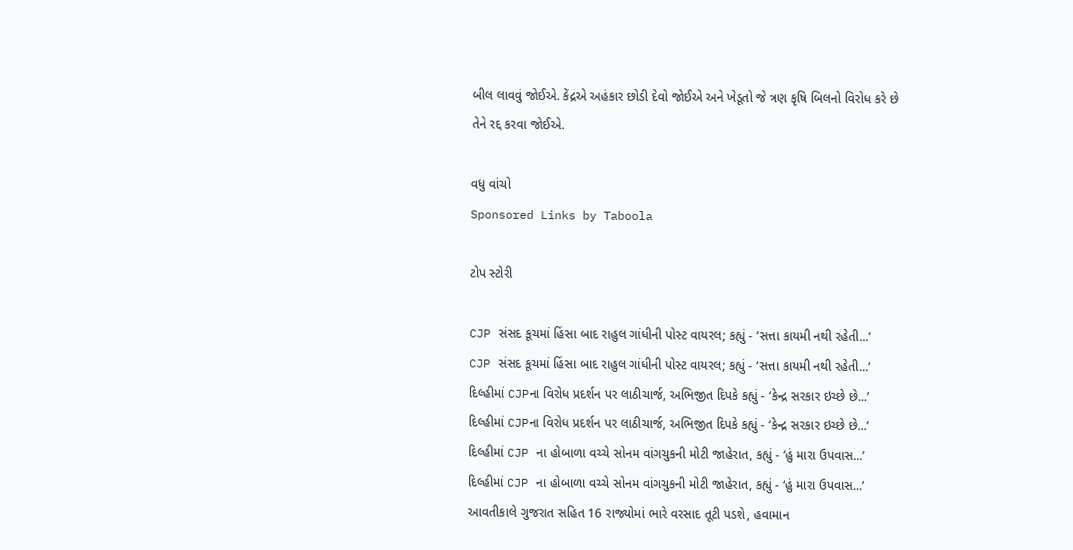બીલ લાવવું જોઈએ. કેંદ્રએ અહંકાર છોડી દેવો જોઈએ અને ખેડૂતો જે ત્રણ કૃષિ બિલનો વિરોધ કરે છે તેને રદ્દ કરવા જોઈએ.

વધુ વાંચો
Sponsored Links by Taboola

ટોપ સ્ટોરી

CJP સંસદ કૂચમાં હિંસા બાદ રાહુલ ગાંધીની પોસ્ટ વાયરલ; કહ્યું - ‘સત્તા કાયમી નથી રહેતી...’
CJP સંસદ કૂચમાં હિંસા બાદ રાહુલ ગાંધીની પોસ્ટ વાયરલ; કહ્યું - ‘સત્તા કાયમી નથી રહેતી...’
દિલ્હીમાં CJPના વિરોધ પ્રદર્શન પર લાઠીચાર્જ, અભિજીત દિપકે કહ્યું - ‘કેન્દ્ર સરકાર ઇચ્છે છે...’
દિલ્હીમાં CJPના વિરોધ પ્રદર્શન પર લાઠીચાર્જ, અભિજીત દિપકે કહ્યું - ‘કેન્દ્ર સરકાર ઇચ્છે છે...’
દિલ્હીમાં CJP ના હોબાળા વચ્ચે સોનમ વાંગચુકની મોટી જાહેરાત, કહ્યું - ‘હું મારા ઉપવાસ...’
દિલ્હીમાં CJP ના હોબાળા વચ્ચે સોનમ વાંગચુકની મોટી જાહેરાત, કહ્યું - ‘હું મારા ઉપવાસ...’
આવતીકાલે ગુજરાત સહિત 16 રાજ્યોમાં ભારે વરસાદ તૂટી પડશે, હવામાન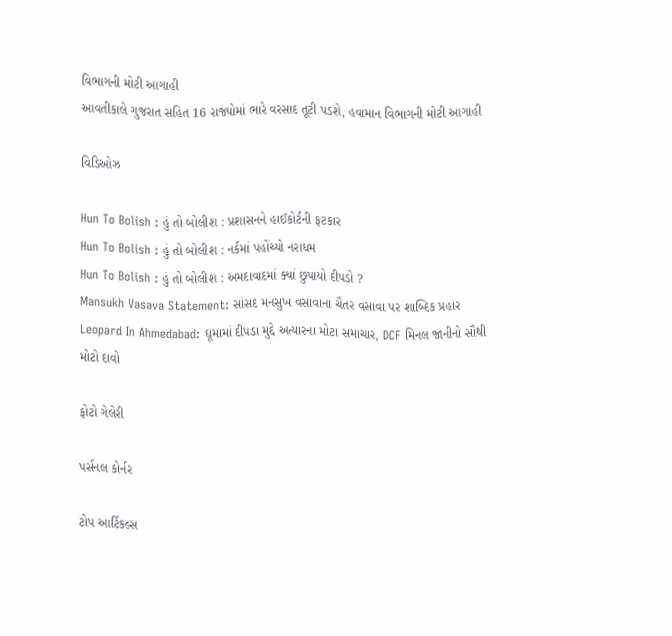વિભાગની મોટી આગાહી
આવતીકાલે ગુજરાત સહિત 16 રાજ્યોમાં ભારે વરસાદ તૂટી પડશે, હવામાન વિભાગની મોટી આગાહી

વિડિઓઝ

Hun To Bolish : હું તો બોલીશ : પ્રશાસનને હાઈકોર્ટની ફટકાર
Hun To Bolish : હું તો બોલીશ : નર્કમાં પહોંચ્યો નરાધમ
Hun To Bolish : હું તો બોલીશ : અમદાવાદમાં ક્યાં છુપાયો દીપડો ?
Mansukh Vasava Statement: સાંસદ મનસુખ વસાવાના ચૈતર વસાવા પર શાબ્દિક પ્રહાર
Leopard In Ahmedabad: ઘૂમામાં દીપડા મુદ્દે અત્યારના મોટા સમાચાર, DCF મિનલ જાનીનો સૌથી મોટો દાવો

ફોટો ગેલેરી

પર્સનલ કોર્નર

ટોપ આર્ટિકલ્સ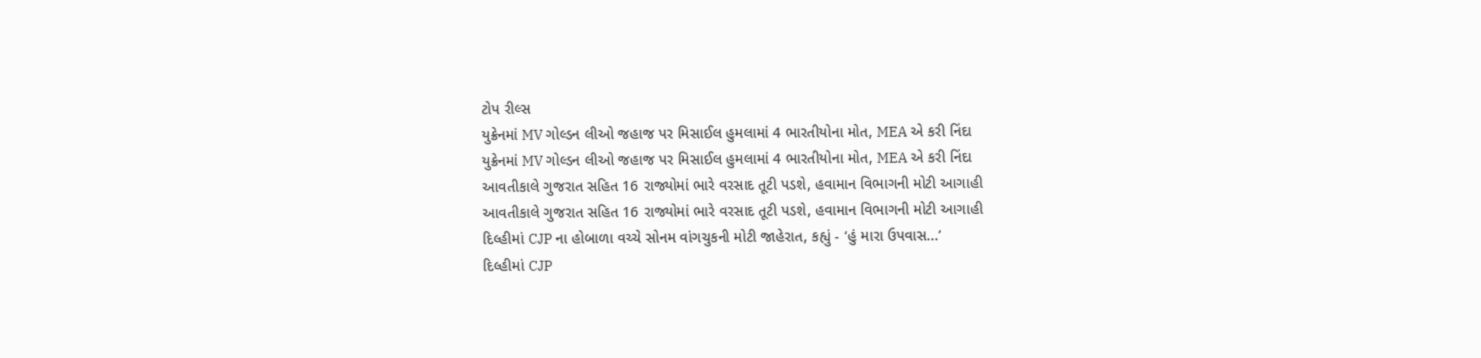ટોપ રીલ્સ
યુક્રેનમાં MV ગોલ્ડન લીઓ જહાજ પર મિસાઈલ હુમલામાં 4 ભારતીયોના મોત, MEA એ કરી નિંદા
યુક્રેનમાં MV ગોલ્ડન લીઓ જહાજ પર મિસાઈલ હુમલામાં 4 ભારતીયોના મોત, MEA એ કરી નિંદા
આવતીકાલે ગુજરાત સહિત 16 રાજ્યોમાં ભારે વરસાદ તૂટી પડશે, હવામાન વિભાગની મોટી આગાહી
આવતીકાલે ગુજરાત સહિત 16 રાજ્યોમાં ભારે વરસાદ તૂટી પડશે, હવામાન વિભાગની મોટી આગાહી
દિલ્હીમાં CJP ના હોબાળા વચ્ચે સોનમ વાંગચુકની મોટી જાહેરાત, કહ્યું - ‘હું મારા ઉપવાસ...’
દિલ્હીમાં CJP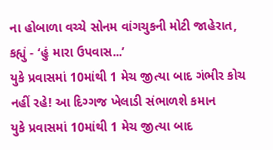ના હોબાળા વચ્ચે સોનમ વાંગચુકની મોટી જાહેરાત, કહ્યું - ‘હું મારા ઉપવાસ...’
યુકે પ્રવાસમાં 10માંથી 1 મેચ જીત્યા બાદ ગંભીર કોચ નહીં રહે! આ દિગ્ગજ ખેલાડી સંભાળશે કમાન
યુકે પ્રવાસમાં 10માંથી 1 મેચ જીત્યા બાદ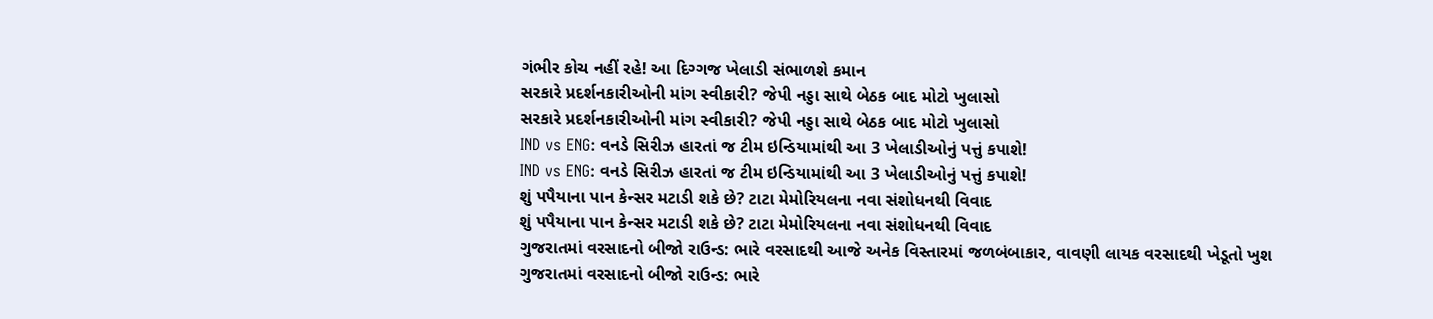ગંભીર કોચ નહીં રહે! આ દિગ્ગજ ખેલાડી સંભાળશે કમાન
સરકારે પ્રદર્શનકારીઓની માંગ સ્વીકારી? જેપી નડ્ડા સાથે બેઠક બાદ મોટો ખુલાસો
સરકારે પ્રદર્શનકારીઓની માંગ સ્વીકારી? જેપી નડ્ડા સાથે બેઠક બાદ મોટો ખુલાસો
IND vs ENG: વનડે સિરીઝ હારતાં જ ટીમ ઇન્ડિયામાંથી આ 3 ખેલાડીઓનું પત્તું કપાશે!
IND vs ENG: વનડે સિરીઝ હારતાં જ ટીમ ઇન્ડિયામાંથી આ 3 ખેલાડીઓનું પત્તું કપાશે!
શું પપૈયાના પાન કેન્સર મટાડી શકે છે? ટાટા મેમોરિયલના નવા સંશોધનથી વિવાદ
શું પપૈયાના પાન કેન્સર મટાડી શકે છે? ટાટા મેમોરિયલના નવા સંશોધનથી વિવાદ
ગુજરાતમાં વરસાદનો બીજો રાઉન્ડ: ભારે વરસાદથી આજે અનેક વિસ્તારમાં જળબંબાકાર, વાવણી લાયક વરસાદથી ખેડૂતો ખુશ
ગુજરાતમાં વરસાદનો બીજો રાઉન્ડ: ભારે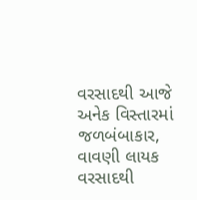વરસાદથી આજે અનેક વિસ્તારમાં જળબંબાકાર, વાવણી લાયક વરસાદથી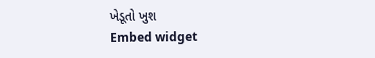ખેડૂતો ખુશ
Embed widget